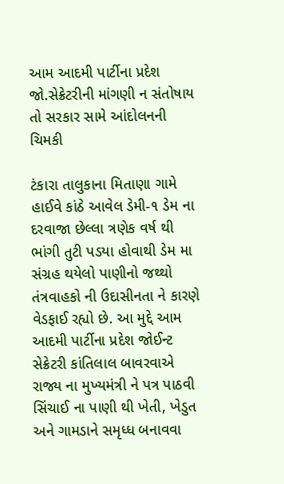આમ આદમી પાર્ટીના પ્રદેશ જો.સેક્રેટરીની માંગણી ન સંતોષાય તો સરકાર સામે આંદોલનની ચિમકી

ટંકારા તાલુકાના મિતાણા ગામે હાઈવે કાંઠે આવેલ ડેમી-૧ ડેમ ના દરવાજા છેલ્લા ત્રણેક વર્ષ થી ભાંગી તુટી પડયા હોવાથી ડેમ મા સંગ્રહ થયેલો પાણીનો જથ્થો તંત્રવાહકો ની ઉદાસીનતા ને કારણે વેડફાઈ રહ્યો છે. આ મુદ્દે આમ આદમી પાર્ટીના પ્રદેશ જોઈન્ટ સેક્રેટરી કાંતિલાલ બાવરવાએ રાજ્ય ના મુખ્યમંત્રી ને પત્ર પાઠવી સિંચાઈ ના પાણી થી ખેતી, ખેડુત અને ગામડાને સમૃધ્ધ બનાવવા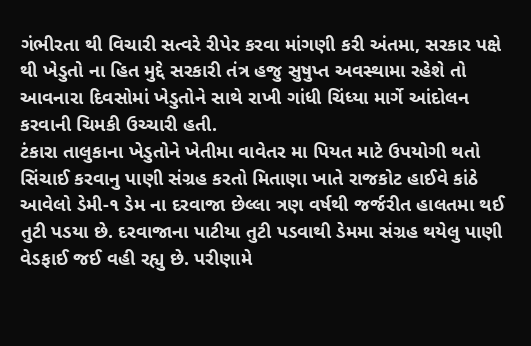ગંભીરતા થી વિચારી સત્વરે રીપેર કરવા માંગણી કરી અંતમા, સરકાર પક્ષે થી ખેડુતો ના હિત મુદ્દે સરકારી તંત્ર હજુ સુષુપ્ત અવસ્થામા રહેશે તો આવનારા દિવસોમાં ખેડુતોને સાથે રાખી ગાંધી ચિંધ્યા માર્ગે આંદોલન કરવાની ચિમકી ઉચ્ચારી હતી.
ટંકારા તાલુકાના ખેડુતોને ખેતીમા વાવેતર મા પિયત માટે ઉપયોગી થતો સિંચાઈ કરવાનુ પાણી સંગ્રહ કરતો મિતાણા ખાતે રાજકોટ હાઈવે કાંઠે આવેલો ડેમી-૧ ડેમ ના દરવાજા છેલ્લા ત્રણ વર્ષથી જર્જરીત હાલતમા થઈ તુટી પડયા છે. દરવાજાના પાટીયા તુટી પડવાથી ડેમમા સંગ્રહ થયેલુ પાણી વેડફાઈ જઈ વહી રહ્યુ છે. પરીણામે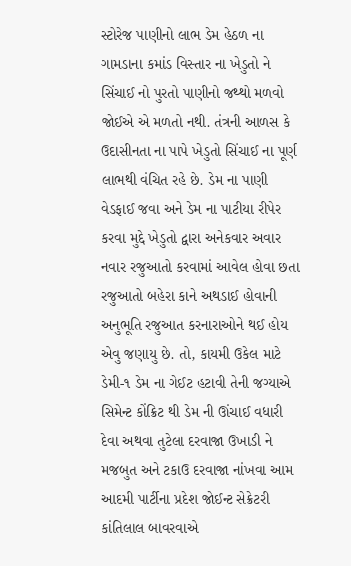સ્ટોરેજ પાણીનો લાભ ડેમ હેઠળ ના ગામડાના કમાંડ વિસ્તાર ના ખેડુતો ને સિંચાઈ નો પુરતો પાણીનો જથ્થો મળવો જોઈએ એ મળતો નથી. તંત્રની આળસ કે ઉદાસીનતા ના પાપે ખેડુતો સિંચાઈ ના પૂર્ણ લાભથી વંચિત રહે છે. ડેમ ના પાણી વેડફાઈ જવા અને ડેમ ના પાટીયા રીપેર કરવા મુદ્દે ખેડુતો દ્વારા અનેકવાર અવાર નવાર રજુઆતો કરવામાં આવેલ હોવા છતા રજુઆતો બહેરા કાને અથડાઈ હોવાની અનુભૂતિ રજુઆત કરનારાઓને થઈ હોય એવુ જણાયુ છે. તો, કાયમી ઉકેલ માટે ડેમી-૧ ડેમ ના ગેઈટ હટાવી તેની જગ્યાએ સિમેન્ટ કોંક્રિટ થી ડેમ ની ઊંચાઈ વધારી દેવા અથવા તુટેલા દરવાજા ઉખાડી ને મજબુત અને ટકાઉ દરવાજા નાંખવા આમ આદમી પાર્ટીના પ્રદેશ જોઈન્ટ સેક્રેટરી કાંતિલાલ બાવરવાએ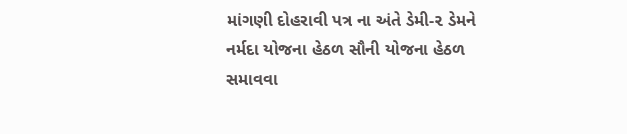માંગણી દોહરાવી પત્ર ના અંતે ડેમી-૨ ડેમને નર્મદા યોજના હેઠળ સૌની યોજના હેઠળ સમાવવા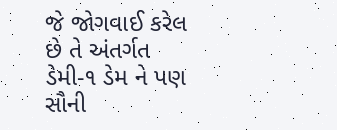જે જોગવાઈ કરેલ છે તે અંતર્ગત ડેમી-૧ ડેમ ને પણ સૌની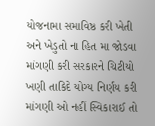યોજનામા સમાવિષ્ઠ કરી ખેતી અને ખેડુતો ના હિત મા જોડવા માંગણી કરી સરકારને ચિટીયો ખણી તાકિદે યોગ્ય નિર્ણય કરી માંગણી ઓ નહીં સ્વિકારાઈ તો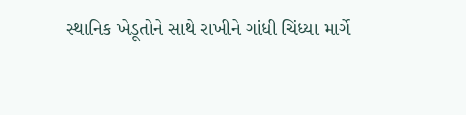સ્થાનિક ખેડૂતોને સાથે રાખીને ગાંધી ચિંધ્યા માર્ગે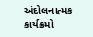અંદોલનાત્મક કાર્યક્રમો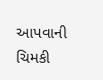આપવાની ચિમકી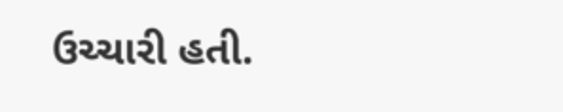ઉચ્ચારી હતી.